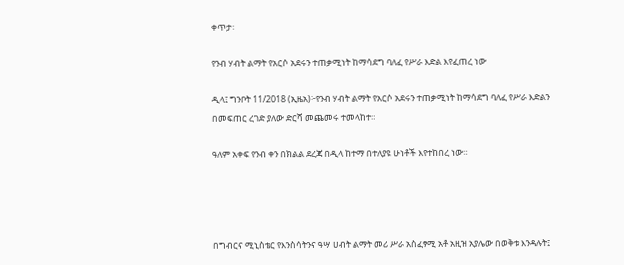ቀጥታ፡

የንብ ሃብት ልማት የአርሶ አደሩን ተጠቃሚነት ከማሳደግ ባለፈ የሥራ እድል እየፈጠረ ነው

ዲላ፤ ግንቦት 11/2018 (ኢዜአ)፦የንብ ሃብት ልማት የአርሶ አደሩን ተጠቃሚነት ከማሳደግ ባለፈ የሥራ እድልን በመፍጠር ረገድ ያለው ድርሻ መጨመሩ ተመላከተ።

ዓለም አቀፍ የንብ ቀን በክልል ደረጃ በዲላ ከተማ በተለያዩ ሁነቶች እየተከበረ ነው።




በግብርና ሚኒስቴር የእንስሳትንና ዓሣ ሀብት ልማት መሪ ሥራ አስፈፃሚ አቶ አዚዝ አያሌው በወቅቱ እንዳሉት፤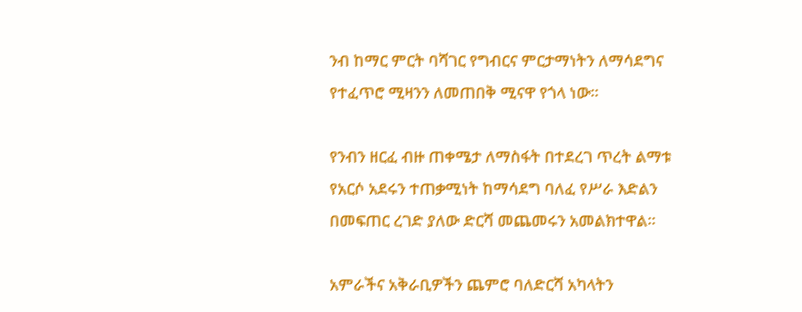ንብ ከማር ምርት ባሻገር የግብርና ምርታማነትን ለማሳደግና የተፈጥሮ ሚዛንን ለመጠበቅ ሚናዋ የጎላ ነው።

የንብን ዘርፈ ብዙ ጠቀሜታ ለማስፋት በተደረገ ጥረት ልማቱ የአርሶ አደሩን ተጠቃሚነት ከማሳደግ ባለፈ የሥራ እድልን በመፍጠር ረገድ ያለው ድርሻ መጨመሩን አመልክተዋል።

አምራችና አቅራቢዎችን ጨምሮ ባለድርሻ አካላትን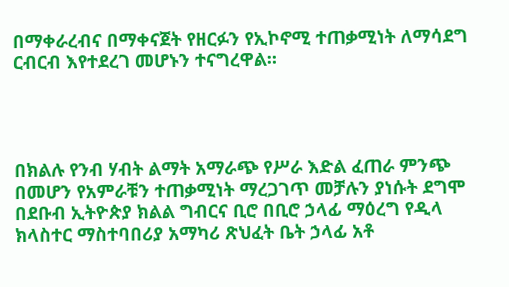በማቀራረብና በማቀናጀት የዘርፉን የኢኮኖሚ ተጠቃሚነት ለማሳደግ ርብርብ እየተደረገ መሆኑን ተናግረዋል።




በክልሉ የንብ ሃብት ልማት አማራጭ የሥራ እድል ፈጠራ ምንጭ በመሆን የአምራቹን ተጠቃሚነት ማረጋገጥ መቻሉን ያነሱት ደግሞ በደቡብ ኢትዮጵያ ክልል ግብርና ቢሮ በቢሮ ኃላፊ ማዕረግ የዲላ ክላስተር ማስተባበሪያ አማካሪ ጽህፈት ቤት ኃላፊ አቶ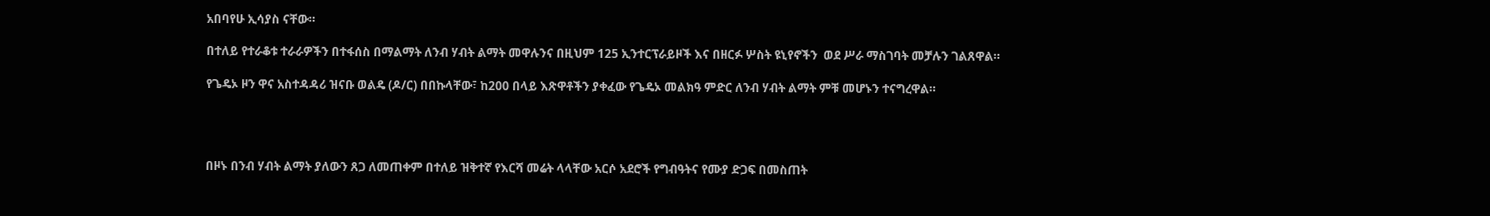አበባየሁ ኢሳያስ ናቸው።

በተለይ የተራቆቱ ተራራዎችን በተፋሰስ በማልማት ለንብ ሃብት ልማት መዋሉንና በዚህም 125 ኢንተርፕራይዞች እና በዘርፉ ሦስት ዩኒየኖችን  ወደ ሥራ ማስገባት መቻሉን ገልጸዋል።

የጌዴኦ ዞን ዋና አስተዳዳሪ ዝናቡ ወልዴ (ዶ/ር) በበኩላቸው፣ ከ200 በላይ እጽዋቶችን ያቀፈው የጌዴኦ መልክዓ ምድር ለንብ ሃብት ልማት ምቹ መሆኑን ተናግረዋል።




በዞኑ በንብ ሃብት ልማት ያለውን ጸጋ ለመጠቀም በተለይ ዝቅተኛ የእርሻ መሬት ላላቸው አርሶ አደሮች የግብዓትና የሙያ ድጋፍ በመስጠት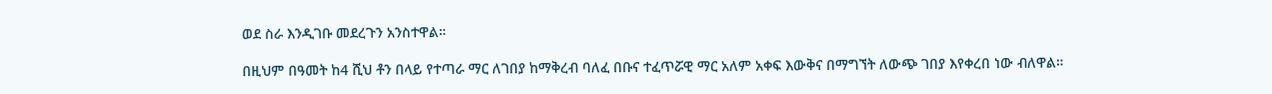ወደ ስራ እንዲገቡ መደረጉን አንስተዋል።

በዚህም በዓመት ከ4 ሺህ ቶን በላይ የተጣራ ማር ለገበያ ከማቅረብ ባለፈ በቡና ተፈጥሯዊ ማር አለም አቀፍ እውቅና በማግኘት ለውጭ ገበያ እየቀረበ ነው ብለዋል።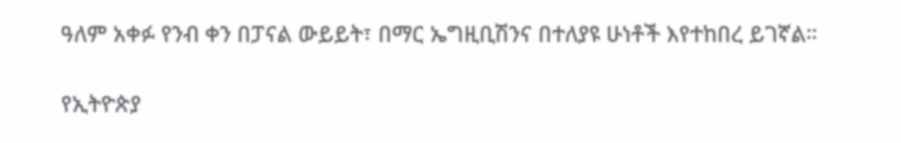ዓለም አቀፉ የንብ ቀን በፓናል ውይይት፣ በማር ኤግዚቢሽንና በተለያዩ ሁነቶች እየተከበረ ይገኛል።

የኢትዮጵያ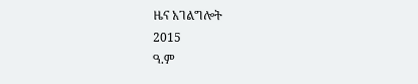ዜና አገልግሎት
2015
ዓ.ም